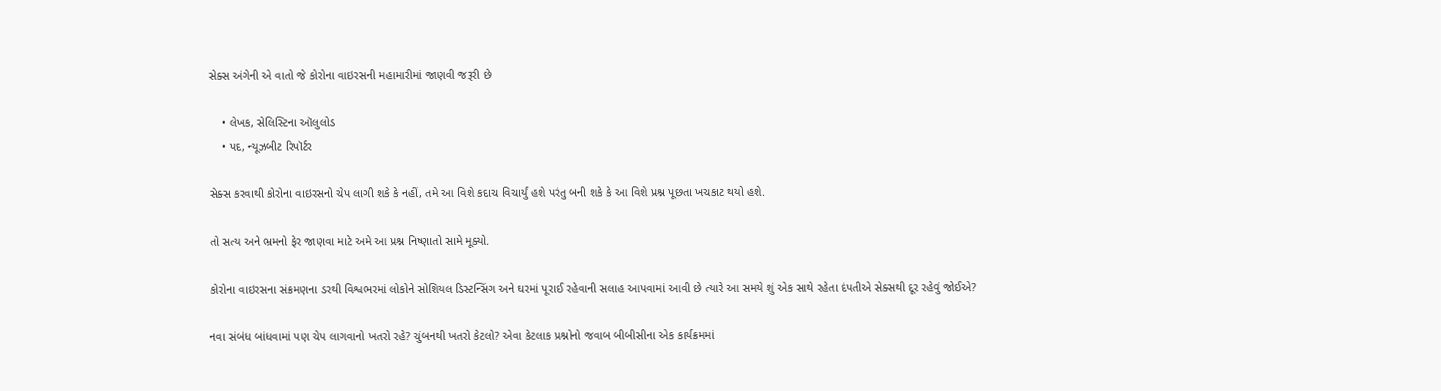સેક્સ અંગેની એ વાતો જે કોરોના વાઇરસની મહામારીમાં જાણવી જરૂરી છે

    • લેખક, સેલિસ્ટિના ઑલુલોડ
    • પદ, ન્યૂઝબીટ રિપૉર્ટર

સેક્સ કરવાથી કોરોના વાઇરસનો ચેપ લાગી શકે કે નહીં, તમે આ વિશે કદાચ વિચાર્યું હશે પરંતુ બની શકે કે આ વિશે પ્રશ્ન પૂછતા ખચકાટ થયો હશે.

તો સત્ય અને ભ્રમનો ફેર જાણવા માટે અમે આ પ્રશ્ન નિષ્ણાતો સામે મૂક્યો.

કોરોના વાઇરસના સંક્રમણના ડરથી વિશ્વભરમાં લોકોને સોશિયલ ડિસ્ટન્સિંગ અને ઘરમાં પૂરાઈ રહેવાની સલાહ આપવામાં આવી છે ત્યારે આ સમયે શું એક સાથે રહેતા દંપતીએ સેક્સથી દૂર રહેવું જોઈએ?

નવા સંબંધ બાંધવામાં પણ ચેપ લાગવાનો ખતરો રહે? ચુંબનથી ખતરો કેટલો? એવા કેટલાક પ્રશ્નોનો જવાબ બીબીસીના એક કાર્યક્રમમાં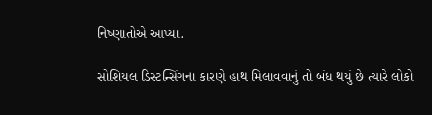નિષ્ણાતોએ આપ્યા.

સોશિયલ ડિસ્ટન્સિંગના કારણે હાથ મિલાવવાનું તો બંધ થયું છે ત્યારે લોકો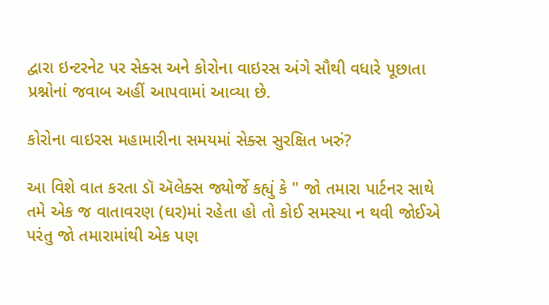દ્વારા ઇન્ટરનેટ પર સેક્સ અને કોરોના વાઇરસ અંગે સૌથી વધારે પૂછાતા પ્રશ્નોનાં જવાબ અહીં આપવામાં આવ્યા છે.

કોરોના વાઇરસ મહામારીના સમયમાં સેક્સ સુરક્ષિત ખરું?

આ વિશે વાત કરતા ડૉ ઍલેક્સ જ્યોર્જે કહ્યું કે " જો તમારા પાર્ટનર સાથે તમે એક જ વાતાવરણ (ઘર)માં રહેતા હો તો કોઈ સમસ્યા ન થવી જોઈએ પરંતુ જો તમારામાંથી એક પણ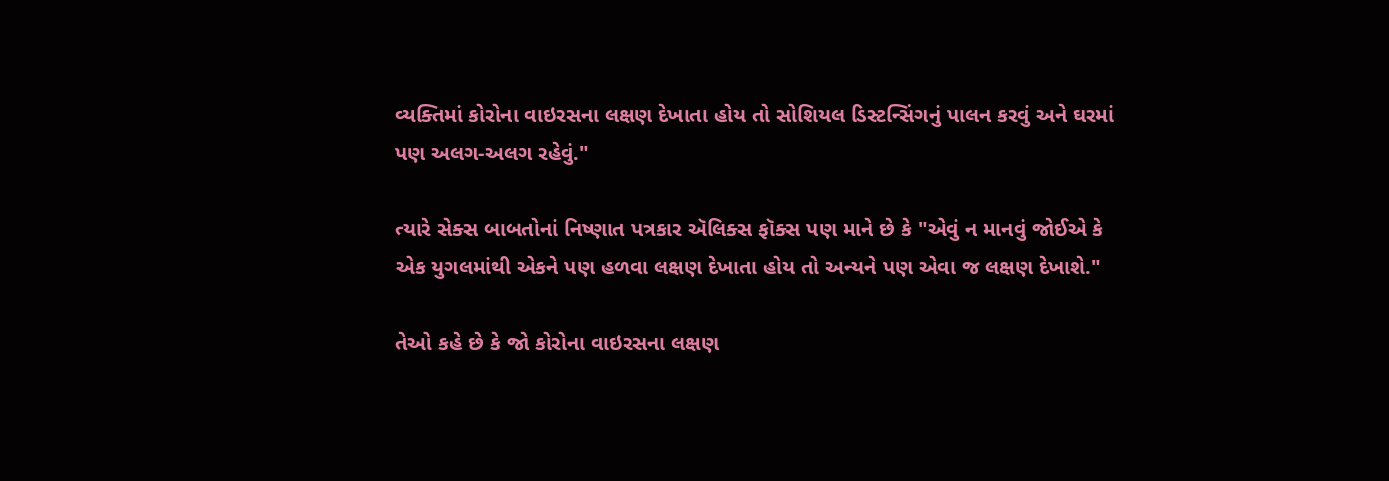વ્યક્તિમાં કોરોના વાઇરસના લક્ષણ દેખાતા હોય તો સોશિયલ ડિસ્ટન્સિંગનું પાલન કરવું અને ઘરમાં પણ અલગ-અલગ રહેવું."

ત્યારે સેક્સ બાબતોનાં નિષ્ણાત પત્રકાર ઍલિક્સ ફૉક્સ પણ માને છે કે "એવું ન માનવું જોઈએ કે એક યુગલમાંથી એકને પણ હળવા લક્ષણ દેખાતા હોય તો અન્યને પણ એવા જ લક્ષણ દેખાશે."

તેઓ કહે છે કે જો કોરોના વાઇરસના લક્ષણ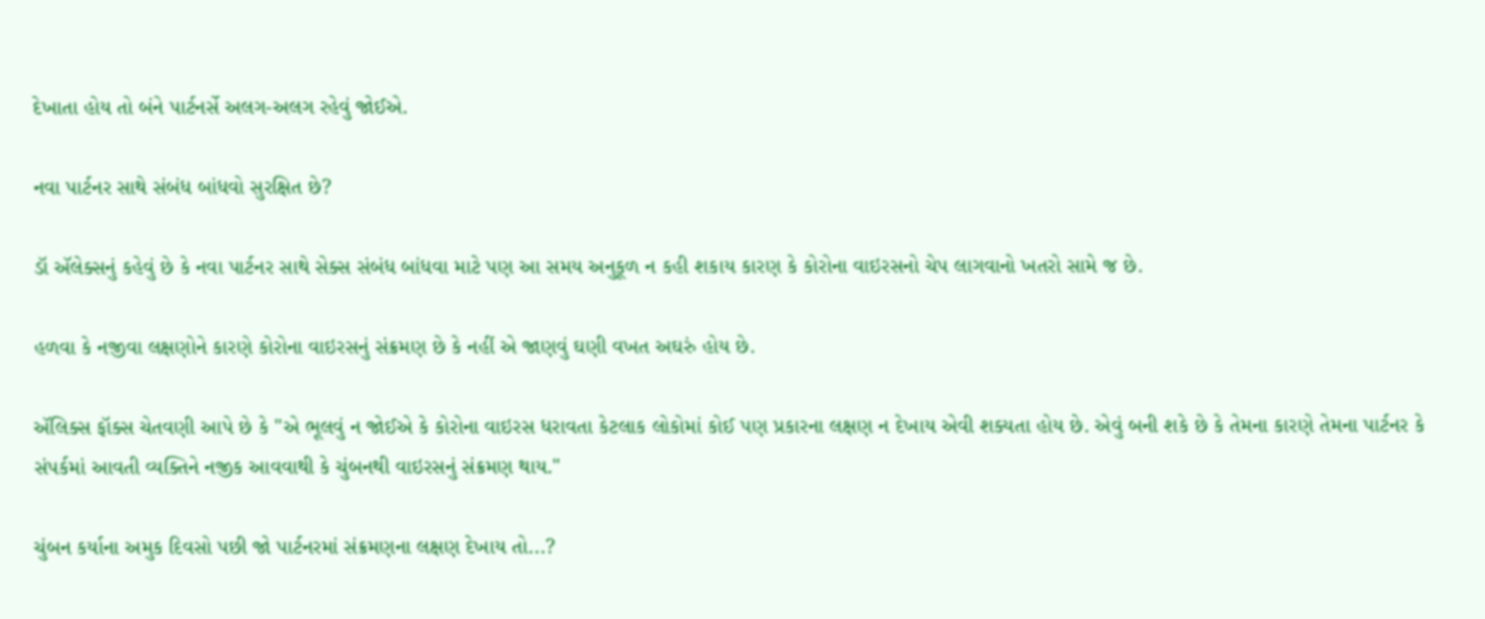દેખાતા હોય તો બંને પાર્ટનર્સે અલગ-અલગ રહેવું જોઈએ.

નવા પાર્ટનર સાથે સંબંધ બાંધવો સુરક્ષિત છે?

ડૉ ઍલેક્સનું કહેવું છે કે નવા પાર્ટનર સાથે સેક્સ સંબંધ બાંધવા માટે પણ આ સમય અનુકૂળ ન કહી શકાય કારણ કે કોરોના વાઇરસનો ચેપ લાગવાનો ખતરો સામે જ છે.

હળવા કે નજીવા લક્ષણોને કારણે કોરોના વાઇરસનું સંક્રમણ છે કે નહીં એ જાણવું ઘણી વખત અઘરું હોય છે.

ઍલિક્સ ફૉક્સ ચેતવણી આપે છે કે "એ ભૂલવું ન જોઈએ કે કોરોના વાઇરસ ધરાવતા કેટલાક લોકોમાં કોઈ પણ પ્રકારના લક્ષણ ન દેખાય એવી શક્યતા હોય છે. એવું બની શકે છે કે તેમના કારણે તેમના પાર્ટનર કે સંપર્કમાં આવતી વ્યક્તિને નજીક આવવાથી કે ચુંબનથી વાઇરસનું સંક્રમણ થાય."

ચુંબન કર્યાના અમુક દિવસો પછી જો પાર્ટનરમાં સંક્રમણના લક્ષણ દેખાય તો...?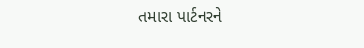તમારા પાર્ટનરને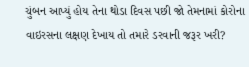ચુંબન આપ્યું હોય તેના થોડા દિવસ પછી જો તેમનામાં કોરોના વાઇરસના લક્ષણ દેખાય તો તમારે ડરવાની જરૂર ખરી?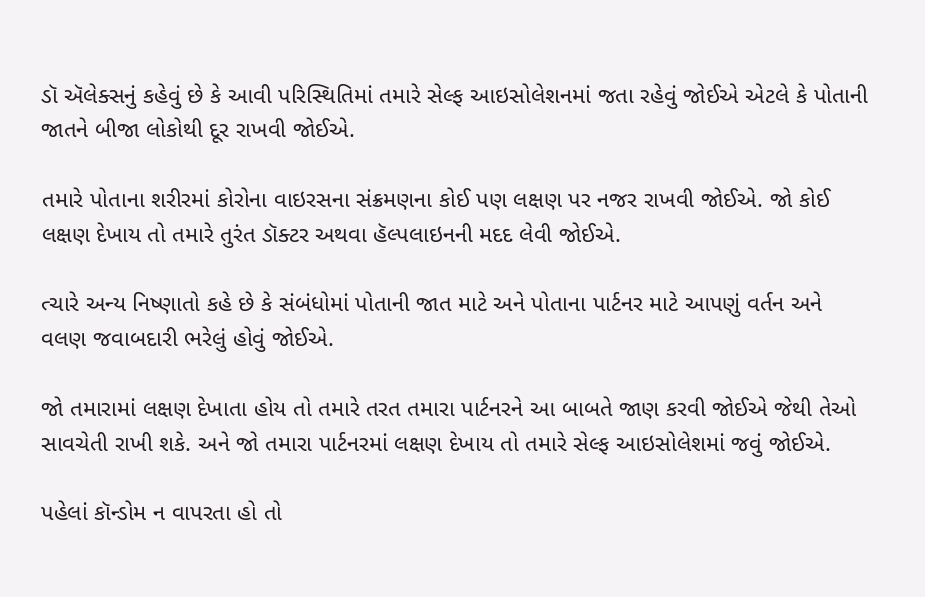ડૉ ઍલેક્સનું કહેવું છે કે આવી પરિસ્થિતિમાં તમારે સેલ્ફ આઇસોલેશનમાં જતા રહેવું જોઈએ એટલે કે પોતાની જાતને બીજા લોકોથી દૂર રાખવી જોઈએ.

તમારે પોતાના શરીરમાં કોરોના વાઇરસના સંક્રમણના કોઈ પણ લક્ષણ પર નજર રાખવી જોઈએ. જો કોઈ લક્ષણ દેખાય તો તમારે તુરંત ડૉક્ટર અથવા હૅલ્પલાઇનની મદદ લેવી જોઈએ.

ત્ચારે અન્ય નિષ્ણાતો કહે છે કે સંબંધોમાં પોતાની જાત માટે અને પોતાના પાર્ટનર માટે આપણું વર્તન અને વલણ જવાબદારી ભરેલું હોવું જોઈએ.

જો તમારામાં લક્ષણ દેખાતા હોય તો તમારે તરત તમારા પાર્ટનરને આ બાબતે જાણ કરવી જોઈએ જેથી તેઓ સાવચેતી રાખી શકે. અને જો તમારા પાર્ટનરમાં લક્ષણ દેખાય તો તમારે સેલ્ફ આઇસોલેશમાં જવું જોઈએ.

પહેલાં કૉન્ડોમ ન વાપરતા હો તો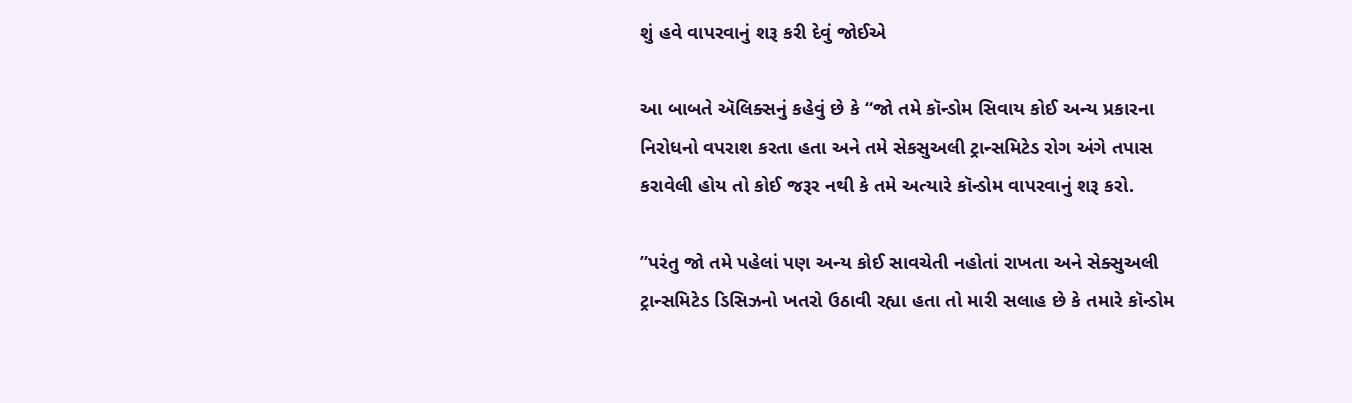શું હવે વાપરવાનું શરૂ કરી દેવું જોઈએ

આ બાબતે ઍલિક્સનું કહેવું છે કે “જો તમે કૉન્ડોમ સિવાય કોઈ અન્ય પ્રકારના નિરોધનો વપરાશ કરતા હતા અને તમે સેકસુઅલી ટ્રાન્સમિટેડ રોગ અંગે તપાસ કરાવેલી હોય તો કોઈ જરૂર નથી કે તમે અત્યારે કૉન્ડોમ વાપરવાનું શરૂ કરો.

”પરંતુ જો તમે પહેલાં પણ અન્ય કોઈ સાવચેતી નહોતાં રાખતા અને સેક્સુઅલી ટ્રાન્સમિટેડ ડિસિઝનો ખતરો ઉઠાવી રહ્યા હતા તો મારી સલાહ છે કે તમારે કૉન્ડોમ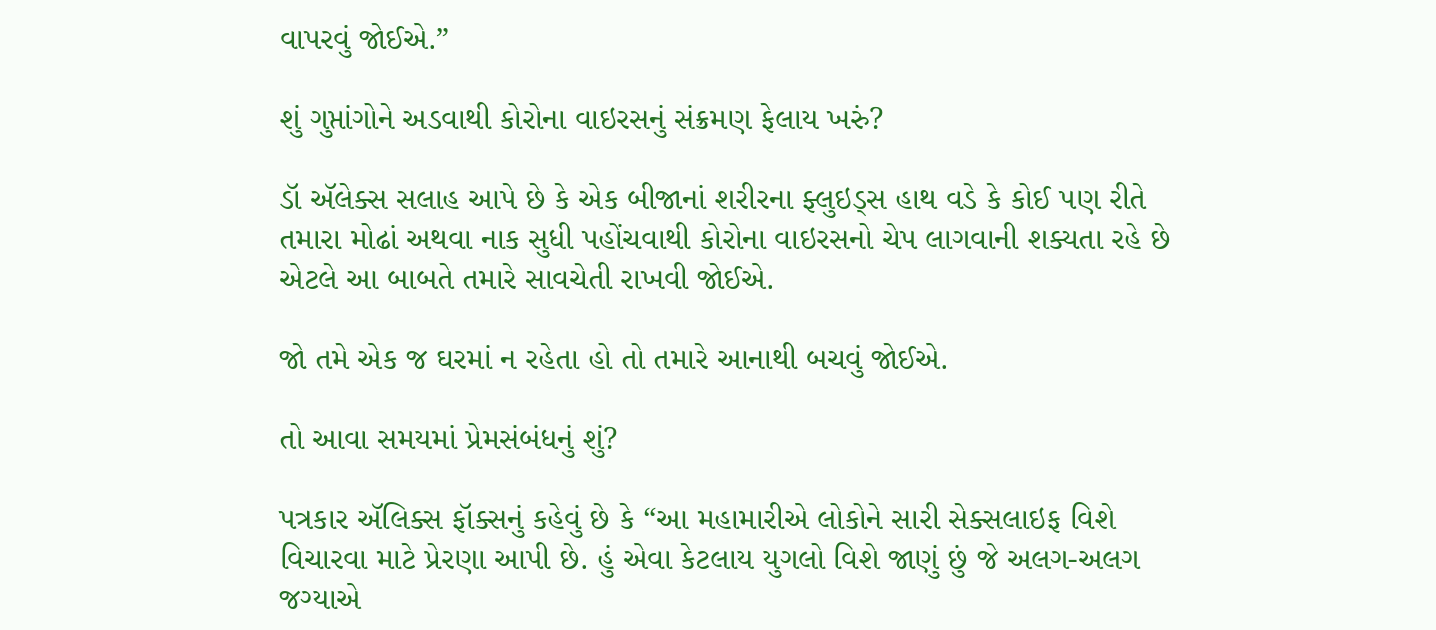વાપરવું જોઈએ.”

શું ગુપ્તાંગોને અડવાથી કોરોના વાઇરસનું સંક્રમણ ફેલાય ખરું?

ડૉ ઍલેક્સ સલાહ આપે છે કે એક બીજાનાં શરીરના ફ્લુઇડ્સ હાથ વડે કે કોઈ પણ રીતે તમારા મોઢાં અથવા નાક સુધી પહોંચવાથી કોરોના વાઇરસનો ચેપ લાગવાની શક્યતા રહે છે એટલે આ બાબતે તમારે સાવચેતી રાખવી જોઈએ.

જો તમે એક જ ઘરમાં ન રહેતા હો તો તમારે આનાથી બચવું જોઈએ.

તો આવા સમયમાં પ્રેમસંબંધનું શું?

પત્રકાર ઍલિક્સ ફૉક્સનું કહેવું છે કે “આ મહામારીએ લોકોને સારી સેક્સલાઇફ વિશે વિચારવા માટે પ્રેરણા આપી છે. હું એવા કેટલાય યુગલો વિશે જાણું છું જે અલગ-અલગ જગ્યાએ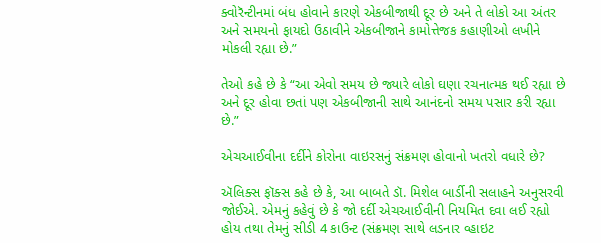ક્વોરૅન્ટીનમાં બંધ હોવાને કારણે એકબીજાથી દૂર છે અને તે લોકો આ અંતર અને સમયનો ફાયદો ઉઠાવીને એકબીજાને કામોત્તેજક કહાણીઓ લખીને મોકલી રહ્યા છે.”

તેઓ કહે છે કે “આ એવો સમય છે જ્યારે લોકો ઘણા રચનાત્મક થઈ રહ્યા છે અને દૂર હોવા છતાં પણ એકબીજાની સાથે આનંદનો સમય પસાર કરી રહ્યા છે.”

એચઆઈવીના દર્દીને કોરોના વાઇરસનું સંક્રમણ હોવાનો ખતરો વધારે છે?

ઍલિક્સ ફૉક્સ કહે છે કે, આ બાબતે ડૉ. મિશેલ બાર્ડીની સલાહને અનુસરવી જોઈએ. એમનું કહેવું છે કે જો દર્દી એચઆઈવીની નિયમિત દવા લઈ રહ્યો હોય તથા તેમનું સીડી 4 કાઉન્ટ (સંક્રમણ સાથે લડનાર વ્હાઇટ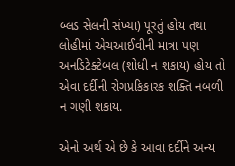બ્લડ સેલની સંખ્યા) પૂરતું હોય તથા લોહીમાં એચઆઈવીની માત્રા પણ અનડિટેક્ટેબલ (શોધી ન શકાય) હોય તો એવા દર્દીની રોગપ્રકિકારક શક્તિ નબળી ન ગણી શકાય.

એનો અર્થ એ છે કે આવા દર્દીને અન્ય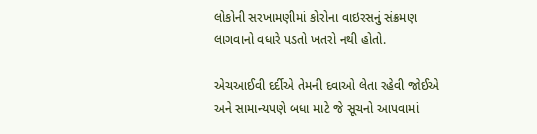લોકોની સરખામણીમાં કોરોના વાઇરસનું સંક્રમણ લાગવાનો વધારે પડતો ખતરો નથી હોતો.

એચઆઈવી દર્દીએ તેમની દવાઓ લેતા રહેવી જોઈએ અને સામાન્યપણે બધા માટે જે સૂચનો આપવામાં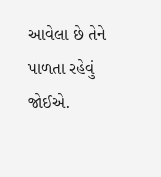આવેલા છે તેને પાળતા રહેવું જોઈએ.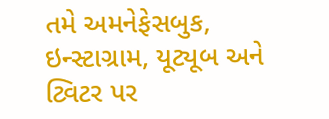તમે અમનેફેસબુક, ઇન્સ્ટાગ્રામ, યૂટ્યૂબ અને ટ્વિટર પર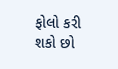ફોલો કરી શકો છો